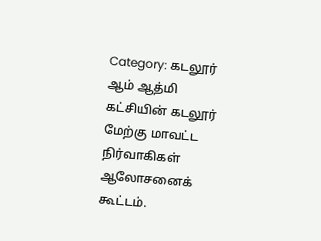Category: கடலூர்
ஆம் ஆத்மி கட்சியின் கடலூர் மேற்கு மாவட்ட நிர்வாகிகள் ஆலோசனைக் கூட்டம்.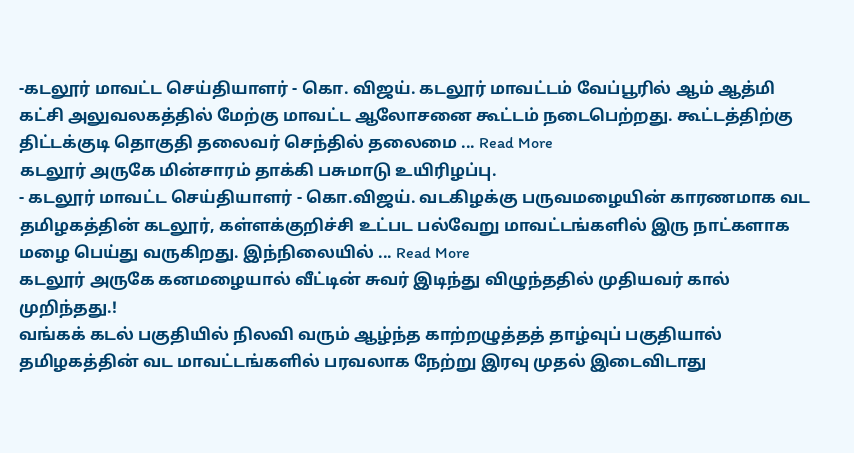-கடலூர் மாவட்ட செய்தியாளர் - கொ. விஜய். கடலூர் மாவட்டம் வேப்பூரில் ஆம் ஆத்மி கட்சி அலுவலகத்தில் மேற்கு மாவட்ட ஆலோசனை கூட்டம் நடைபெற்றது. கூட்டத்திற்கு திட்டக்குடி தொகுதி தலைவர் செந்தில் தலைமை ... Read More
கடலூர் அருகே மின்சாரம் தாக்கி பசுமாடு உயிரிழப்பு.
- கடலூர் மாவட்ட செய்தியாளர் - கொ.விஜய். வடகிழக்கு பருவமழையின் காரணமாக வட தமிழகத்தின் கடலூர், கள்ளக்குறிச்சி உட்பட பல்வேறு மாவட்டங்களில் இரு நாட்களாக மழை பெய்து வருகிறது. இந்நிலையில் ... Read More
கடலூர் அருகே கனமழையால் வீட்டின் சுவர் இடிந்து விழுந்ததில் முதியவர் கால் முறிந்தது.!
வங்கக் கடல் பகுதியில் நிலவி வரும் ஆழ்ந்த காற்றழுத்தத் தாழ்வுப் பகுதியால் தமிழகத்தின் வட மாவட்டங்களில் பரவலாக நேற்று இரவு முதல் இடைவிடாது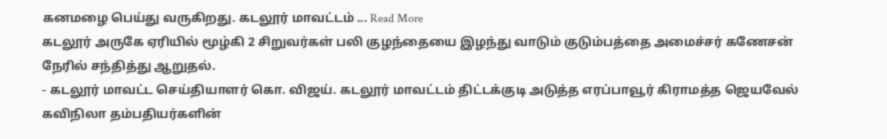கனமழை பெய்து வருகிறது. கடலூர் மாவட்டம் ... Read More
கடலூர் அருகே ஏரியில் மூழ்கி 2 சிறுவர்கள் பலி குழந்தையை இழந்து வாடும் குடும்பத்தை அமைச்சர் கணேசன் நேரில் சந்தித்து ஆறுதல்.
- கடலூர் மாவட்ட செய்தியாளர் கொ. விஜய். கடலூர் மாவட்டம் திட்டக்குடி அடுத்த எரப்பாவூர் கிராமத்த ஜெயவேல் கவிநிலா தம்பதியர்களின்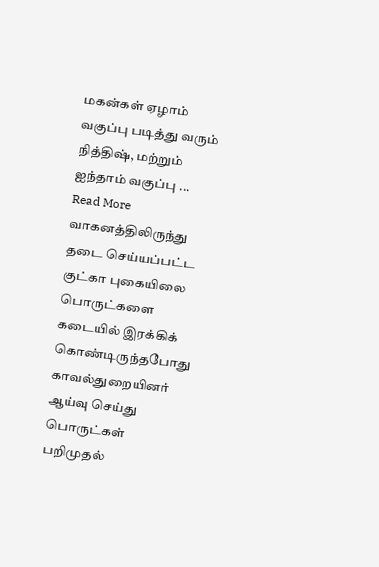மகன்கள் ஏழாம் வகுப்பு படித்து வரும் நித்திஷ், மற்றும் ஐந்தாம் வகுப்பு ... Read More
வாகனத்திலிருந்து தடை செய்யப்பட்ட குட்கா புகையிலை பொருட்களை கடையில் இரக்கிக் கொண்டிருந்தபோது காவல்துறையினர் ஆய்வு செய்து பொருட்கள் பறிமுதல்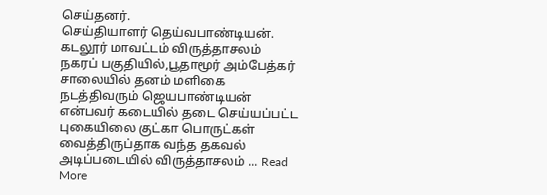செய்தனர்.
செய்தியாளர் தெய்வபாண்டியன். கடலூர் மாவட்டம் விருத்தாசலம் நகரப் பகுதியில்,பூதாமூர் அம்பேத்கர் சாலையில் தனம் மளிகை நடத்திவரும் ஜெயபாண்டியன் என்பவர் கடையில் தடை செய்யப்பட்ட புகையிலை குட்கா பொருட்கள் வைத்திருப்தாக வந்த தகவல் அடிப்படையில் விருத்தாசலம் ... Read More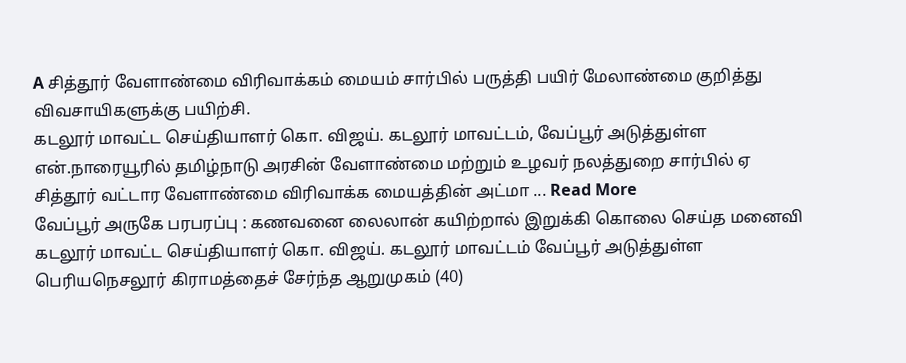A சித்தூர் வேளாண்மை விரிவாக்கம் மையம் சார்பில் பருத்தி பயிர் மேலாண்மை குறித்து விவசாயிகளுக்கு பயிற்சி.
கடலூர் மாவட்ட செய்தியாளர் கொ. விஜய். கடலூர் மாவட்டம், வேப்பூர் அடுத்துள்ள என்.நாரையூரில் தமிழ்நாடு அரசின் வேளாண்மை மற்றும் உழவர் நலத்துறை சார்பில் ஏ சித்தூர் வட்டார வேளாண்மை விரிவாக்க மையத்தின் அட்மா ... Read More
வேப்பூர் அருகே பரபரப்பு : கணவனை லைலான் கயிற்றால் இறுக்கி கொலை செய்த மனைவி
கடலூர் மாவட்ட செய்தியாளர் கொ. விஜய். கடலூர் மாவட்டம் வேப்பூர் அடுத்துள்ள பெரியநெசலூர் கிராமத்தைச் சேர்ந்த ஆறுமுகம் (40)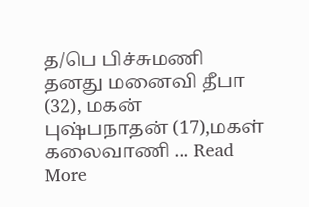த/பெ பிச்சுமணி தனது மனைவி தீபா (32), மகன் புஷ்பநாதன் (17),மகள் கலைவாணி ... Read More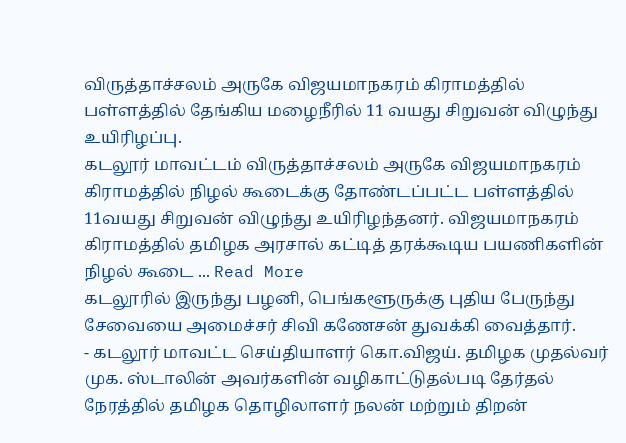விருத்தாச்சலம் அருகே விஜயமாநகரம் கிராமத்தில் பள்ளத்தில் தேங்கிய மழைநீரில் 11 வயது சிறுவன் விழுந்து உயிரிழப்பு.
கடலூர் மாவட்டம் விருத்தாச்சலம் அருகே விஜயமாநகரம் கிராமத்தில் நிழல் கூடைக்கு தோண்டப்பட்ட பள்ளத்தில் 11வயது சிறுவன் விழுந்து உயிரிழந்தனர். விஜயமாநகரம் கிராமத்தில் தமிழக அரசால் கட்டித் தரக்கூடிய பயணிகளின் நிழல் கூடை ... Read More
கடலூரில் இருந்து பழனி, பெங்களூருக்கு புதிய பேருந்து சேவையை அமைச்சர் சிவி கணேசன் துவக்கி வைத்தார்.
- கடலூர் மாவட்ட செய்தியாளர் கொ.விஜய். தமிழக முதல்வர் முக. ஸ்டாலின் அவர்களின் வழிகாட்டுதல்படி தேர்தல் நேரத்தில் தமிழக தொழிலாளர் நலன் மற்றும் திறன்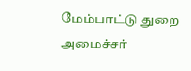மேம்பாட்டு துறை அமைச்சர்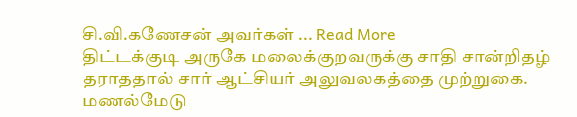சி.வி.கணேசன் அவர்கள் ... Read More
திட்டக்குடி அருகே மலைக்குறவருக்கு சாதி சான்றிதழ் தராததால் சார் ஆட்சியர் அலுவலகத்தை முற்றுகை.
மணல்மேடு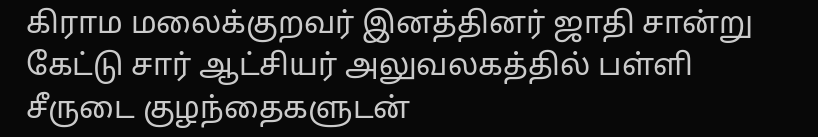கிராம மலைக்குறவர் இனத்தினர் ஜாதி சான்று கேட்டு சார் ஆட்சியர் அலுவலகத்தில் பள்ளி சீருடை குழந்தைகளுடன்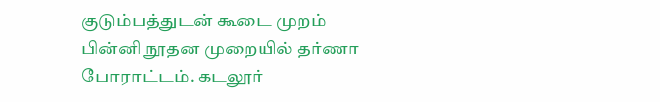குடும்பத்துடன் கூடை முறம் பின்னி நூதன முறையில் தர்ணா போராட்டம். கடலூர்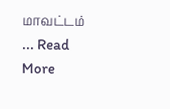மாவட்டம் ... Read More